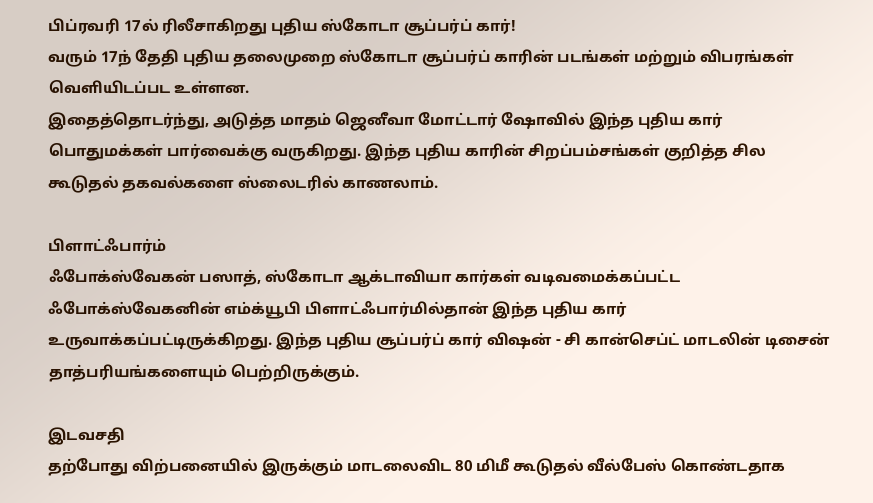பிப்ரவரி 17ல் ரிலீசாகிறது புதிய ஸ்கோடா சூப்பர்ப் கார்!
வரும் 17ந் தேதி புதிய தலைமுறை ஸ்கோடா சூப்பர்ப் காரின் படங்கள் மற்றும் விபரங்கள் வெளியிடப்பட உள்ளன.
இதைத்தொடர்ந்து, அடுத்த மாதம் ஜெனீவா மோட்டார் ஷோவில் இந்த புதிய கார் பொதுமக்கள் பார்வைக்கு வருகிறது. இந்த புதிய காரின் சிறப்பம்சங்கள் குறித்த சில கூடுதல் தகவல்களை ஸ்லைடரில் காணலாம்.

பிளாட்ஃபார்ம்
ஃபோக்ஸ்வேகன் பஸாத், ஸ்கோடா ஆக்டாவியா கார்கள் வடிவமைக்கப்பட்ட ஃபோக்ஸ்வேகனின் எம்க்யூபி பிளாட்ஃபார்மில்தான் இந்த புதிய கார் உருவாக்கப்பட்டிருக்கிறது. இந்த புதிய சூப்பர்ப் கார் விஷன் - சி கான்செப்ட் மாடலின் டிசைன் தாத்பரியங்களையும் பெற்றிருக்கும்.

இடவசதி
தற்போது விற்பனையில் இருக்கும் மாடலைவிட 80 மிமீ கூடுதல் வீல்பேஸ் கொண்டதாக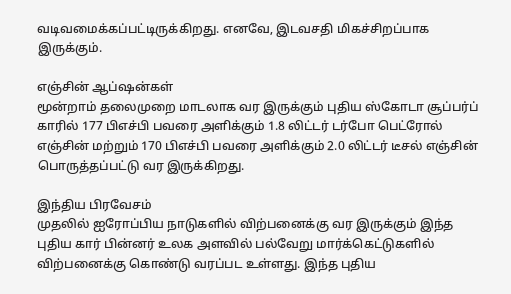வடிவமைக்கப்பட்டிருக்கிறது. எனவே, இடவசதி மிகச்சிறப்பாக இருக்கும்.

எஞ்சின் ஆப்ஷன்கள்
மூன்றாம் தலைமுறை மாடலாக வர இருக்கும் புதிய ஸ்கோடா சூப்பர்ப் காரில் 177 பிஎச்பி பவரை அளிக்கும் 1.8 லிட்டர் டர்போ பெட்ரோல் எஞ்சின் மற்றும் 170 பிஎச்பி பவரை அளிக்கும் 2.0 லிட்டர் டீசல் எஞ்சின் பொருத்தப்பட்டு வர இருக்கிறது.

இந்திய பிரவேசம்
முதலில் ஐரோப்பிய நாடுகளில் விற்பனைக்கு வர இருக்கும் இந்த புதிய கார் பின்னர் உலக அளவில் பல்வேறு மார்க்கெட்டுகளில் விற்பனைக்கு கொண்டு வரப்பட உள்ளது. இந்த புதிய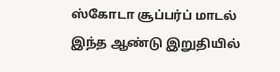ஸ்கோடா சூப்பர்ப் மாடல் இந்த ஆண்டு இறுதியில்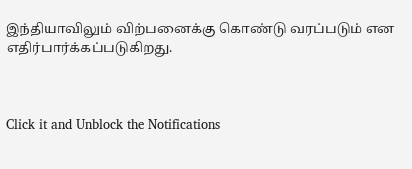இந்தியாவிலும் விற்பனைக்கு கொண்டு வரப்படும் என எதிர்பார்க்கப்படுகிறது.



Click it and Unblock the Notifications